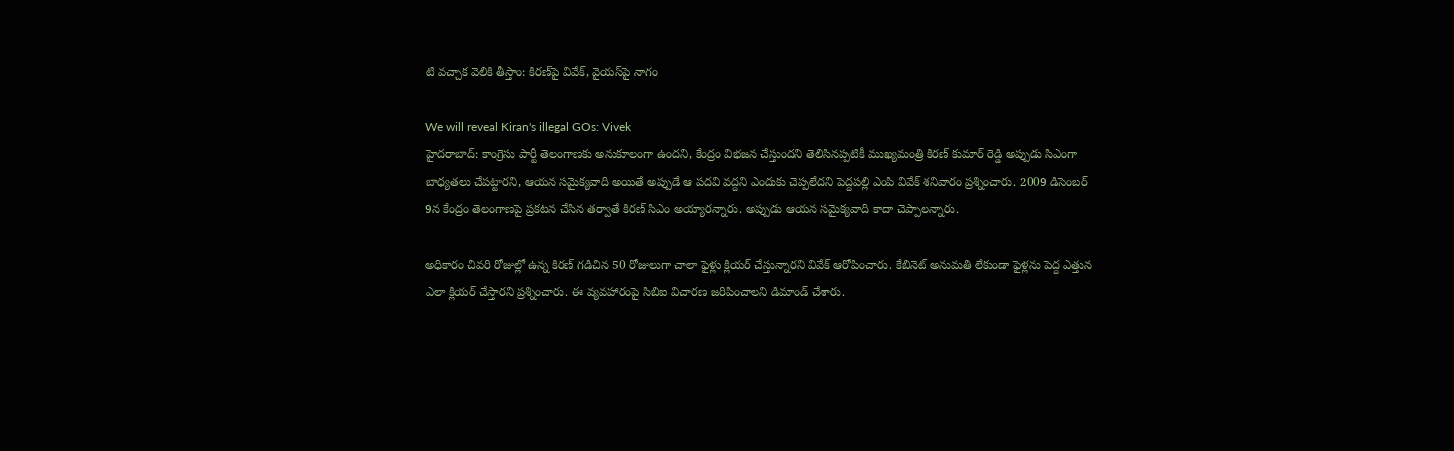టి వచ్చాక వెలికి తీస్తాం: కిరణ్‌పై వివేక్, వైయస్‌పై నాగం

We will reveal Kiran's illegal GOs: Vivek
హైదరాబాద్: కాంగ్రెసు పార్టీ తెలంగాణకు అనుకూలంగా ఉందని, కేంద్రం విభజన చేస్తుందని తెలిసినప్పటికీ ముఖ్యమంత్రి కిరణ్ కుమార్ రెడ్డి అప్పుడు సిఎంగా బాధ్యతలు చేపట్టారని, ఆయన సమైక్యవాది అయితే అప్పుడే ఆ పదవి వద్దని ఎందుకు చెప్పలేదని పెద్దపల్లి ఎంపి వివేక్ శనివారం ప్రశ్నించారు. 2009 డిసెంబర్ 9న కేంద్రం తెలంగాణపై ప్రకటన చేసిన తర్వాతే కిరణ్ సిఎం అయ్యారన్నారు. అప్పుడు ఆయన సమైక్యవాది కాదా చెప్పాలన్నారు.

అధికారం చివరి రోజుల్లో ఉన్న కిరణ్ గడిచిన 50 రోజులుగా చాలా ఫైళ్లు క్లియర్ చేస్తున్నారని వివేక్ ఆరోపించారు. కేబినెట్ అనుమతి లేకుండా ఫైళ్లను పెద్ద ఎత్తున ఎలా క్లియర్ చేస్తారని ప్రశ్నించారు. ఈ వ్యవహారంపై సిబిఐ విచారణ జరిపించాలని డిమాండ్ చేశారు.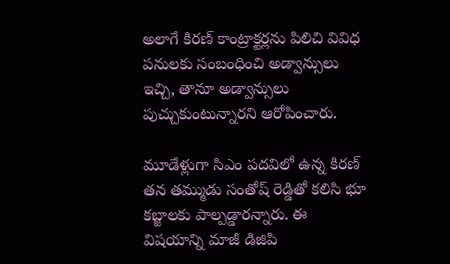అలాగే కిరణ్ కాంట్రాక్టర్లను పిలిచి వివిధ పనులకు సంబంధించి అడ్వాన్సులు ఇచ్చి, తానూ అడ్వాన్సులు పుచ్చుకుంటున్నారని ఆరోపించారు.

మూడేళ్లుగా సిఎం పదవిలో ఉన్న కిరణ్ తన తమ్ముడు సంతోష్ రెడ్డితో కలిసి భూ కబ్జాలకు పాల్పడ్డారన్నారు. ఈ విషయాన్ని మాజీ డిజిపి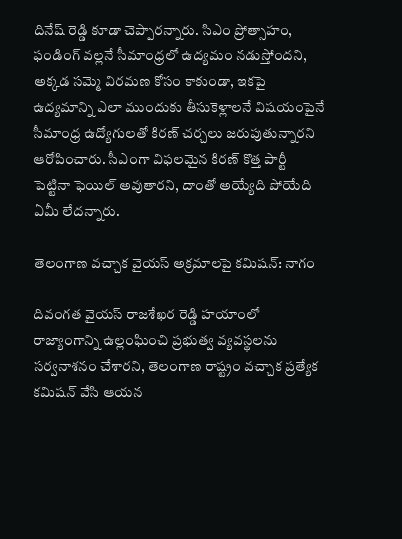దినేష్ రెడ్డి కూడా చెప్పారన్నారు. సిఎం ప్రోత్సాహం, ఫండింగ్ వల్లనే సీమాంధ్రలో ఉద్యమం నడుస్తోందని, అక్కడ సమ్మె విరమణ కోసం కాకుండా, ఇకపై ఉద్యమాన్ని ఎలా ముందుకు తీసుకెళ్లాలనే విషయంపైనే సీమాంధ్ర ఉద్యోగులతో కిరణ్ చర్చలు జరుపుతున్నారని ఆరోపించారు. సీఎంగా విఫలమైన కిరణ్ కొత్త పార్టీ పెట్టినా ఫెయిల్ అవుతారని, దాంతో అయ్యేది పోయేది ఏమీ లేదన్నారు.

తెలంగాణ వచ్చాక వైయస్ అక్రమాలపై కమిషన్: నాగం

దివంగత వైయస్ రాజశేఖర రెడ్డి హయాంలో రాజ్యాంగాన్ని ఉల్లంఘించి ప్రభుత్వ వ్యవస్థలను సర్వనాశనం చేశారని, తెలంగాణ రాష్ట్రం వచ్చాక ప్రత్యేక కమిషన్ వేసి ఆయన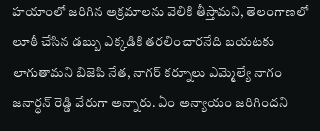హయాంలో జరిగిన అక్రమాలను వెలికి తీస్తామని, తెలంగాణలో లూఠీ చేసిన డబ్బు ఎక్కడికి తరలించారనేది బయటకు లాగుతామని బిజెపి నేత, నాగర్ కర్నూలు ఎమ్మెల్యే నాగం జనార్ధన్ రెడ్డి వేరుగా అన్నారు. ఏం అన్యాయం జరిగిందని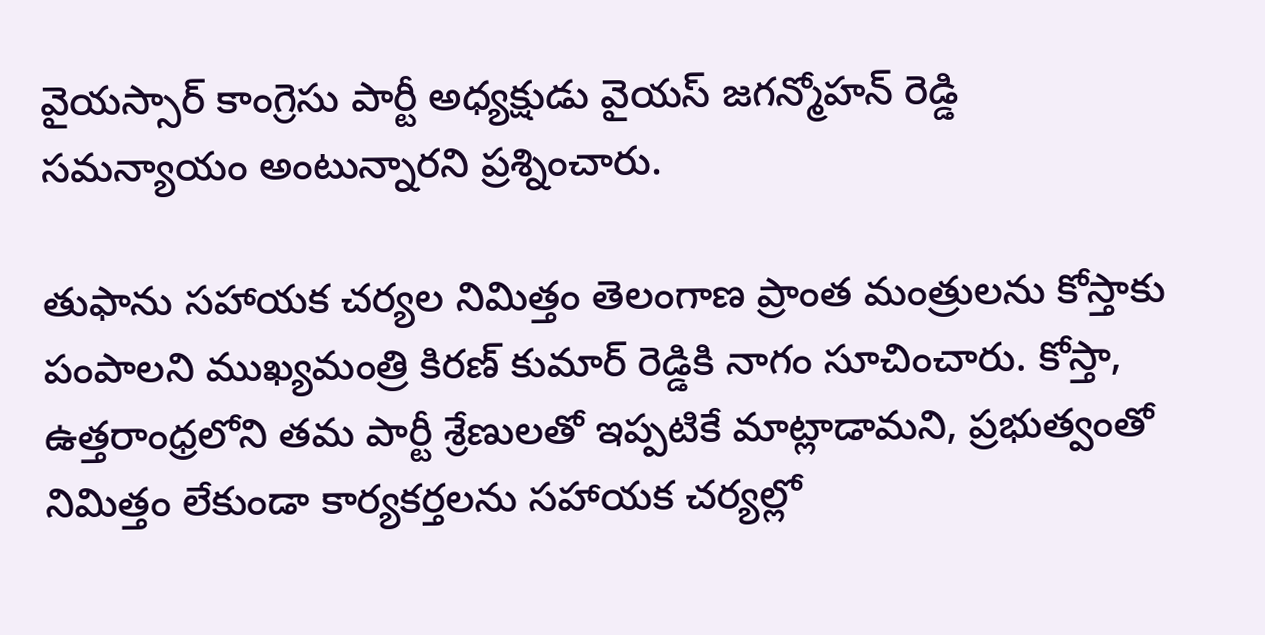వైయస్సార్ కాంగ్రెసు పార్టీ అధ్యక్షుడు వైయస్ జగన్మోహన్ రెడ్డి సమన్యాయం అంటున్నారని ప్రశ్నించారు.

తుఫాను సహాయక చర్యల నిమిత్తం తెలంగాణ ప్రాంత మంత్రులను కోస్తాకు పంపాలని ముఖ్యమంత్రి కిరణ్ కుమార్‌ రెడ్డికి నాగం సూచించారు. కోస్తా, ఉత్తరాంధ్రలోని తమ పార్టీ శ్రేణులతో ఇప్పటికే మాట్లాడామని, ప్రభుత్వంతో నిమిత్తం లేకుండా కార్యకర్తలను సహాయక చర్యల్లో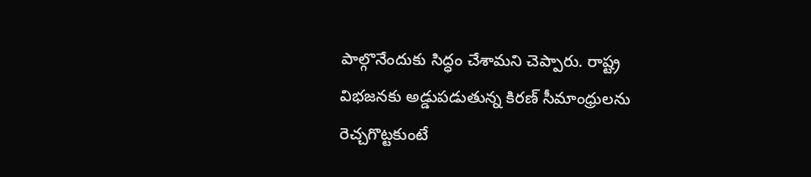పాల్గొనేందుకు సిద్ధం చేశామని చెప్పారు. రాష్ట్ర విభజనకు అడ్డుపడుతున్న కిరణ్ సీమాంధ్రులను రెచ్చగొట్టకుంటే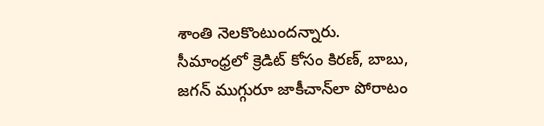శాంతి నెలకొంటుందన్నారు. సీమాంధ్రలో క్రెడిట్ కోసం కిరణ్, బాబు, జగన్ ముగ్గురూ జాకీచాన్‌లా పోరాటం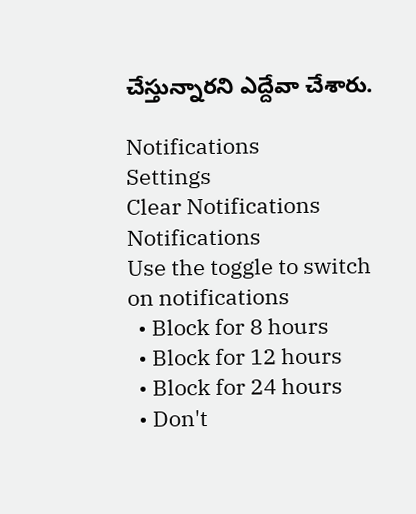చేస్తున్నారని ఎద్దేవా చేశారు.

Notifications
Settings
Clear Notifications
Notifications
Use the toggle to switch on notifications
  • Block for 8 hours
  • Block for 12 hours
  • Block for 24 hours
  • Don't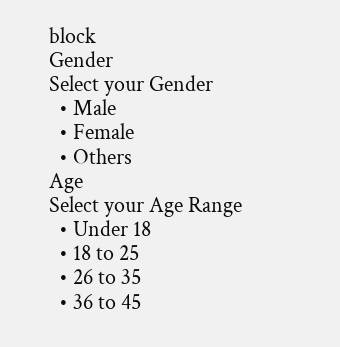block
Gender
Select your Gender
  • Male
  • Female
  • Others
Age
Select your Age Range
  • Under 18
  • 18 to 25
  • 26 to 35
  • 36 to 45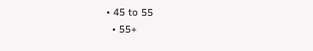• 45 to 55
  • 55+